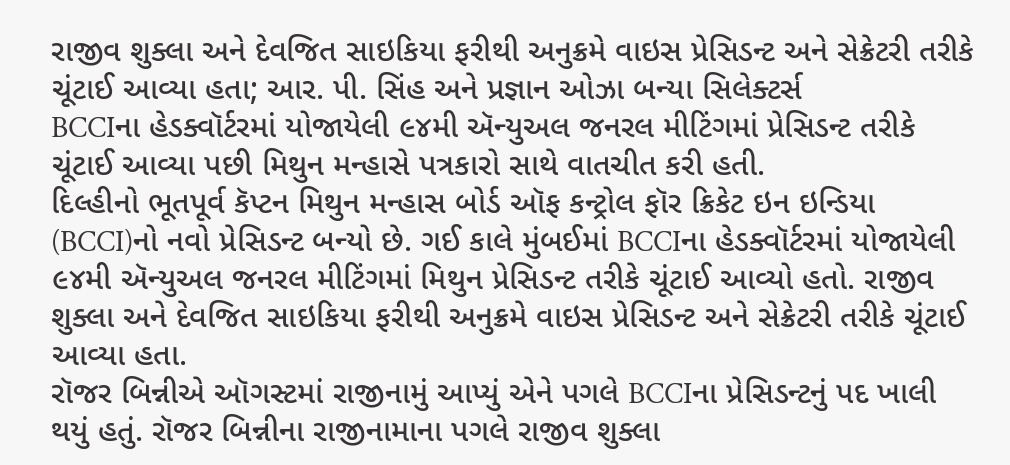રાજીવ શુક્લા અને દેવજિત સાઇકિયા ફરીથી અનુક્રમે વાઇસ પ્રેસિડન્ટ અને સેક્રેટરી તરીકે ચૂંટાઈ આવ્યા હતા; આર. પી. સિંહ અને પ્રજ્ઞાન ઓઝા બન્યા સિલેક્ટર્સ
BCCIના હેડક્વૉર્ટરમાં યોજાયેલી ૯૪મી ઍન્યુઅલ જનરલ મીટિંગમાં પ્રેસિડન્ટ તરીકે ચૂંટાઈ આવ્યા પછી મિથુન મન્હાસે પત્રકારો સાથે વાતચીત કરી હતી.
દિલ્હીનો ભૂતપૂર્વ કૅપ્ટન મિથુન મન્હાસ બોર્ડ ઑફ કન્ટ્રોલ ફૉર ક્રિકેટ ઇન ઇન્ડિયા (BCCI)નો નવો પ્રેસિડન્ટ બન્યો છે. ગઈ કાલે મુંબઈમાં BCCIના હેડક્વૉર્ટરમાં યોજાયેલી ૯૪મી ઍન્યુઅલ જનરલ મીટિંગમાં મિથુન પ્રેસિડન્ટ તરીકે ચૂંટાઈ આવ્યો હતો. રાજીવ શુક્લા અને દેવજિત સાઇકિયા ફરીથી અનુક્રમે વાઇસ પ્રેસિડન્ટ અને સેક્રેટરી તરીકે ચૂંટાઈ આવ્યા હતા.
રૉજર બિન્નીએ ઑગસ્ટમાં રાજીનામું આપ્યું એને પગલે BCCIના પ્રેસિડન્ટનું પદ ખાલી થયું હતું. રૉજર બિન્નીના રાજીનામાના પગલે રાજીવ શુક્લા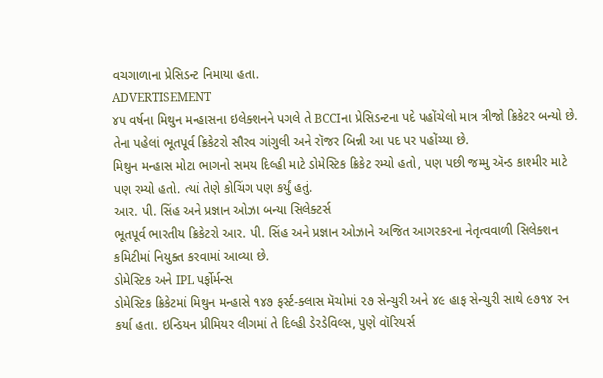વચગાળાના પ્રેસિડન્ટ નિમાયા હતા.
ADVERTISEMENT
૪૫ વર્ષના મિથુન મન્હાસના ઇલેક્શનને પગલે તે BCCIના પ્રેસિડન્ટના પદે પહોંચેલો માત્ર ત્રીજો ક્રિકેટર બન્યો છે. તેના પહેલાં ભૂતપૂર્વ ક્રિકેટરો સૌરવ ગાંગુલી અને રૉજર બિન્ની આ પદ પર પહોંચ્યા છે.
મિથુન મન્હાસ મોટા ભાગનો સમય દિલ્હી માટે ડોમેસ્ટિક ક્રિકેટ રમ્યો હતો, પણ પછી જમ્મુ ઍન્ડ કાશ્મીર માટે પણ રમ્યો હતો. ત્યાં તેણે કોચિંગ પણ કર્યું હતું.
આર. પી. સિંહ અને પ્રજ્ઞાન ઓઝા બન્યા સિલેક્ટર્સ
ભૂતપૂર્વ ભારતીય ક્રિકેટરો આર. પી. સિંહ અને પ્રજ્ઞાન ઓઝાને અજિત આગરકરના નેતૃત્વવાળી સિલેક્શન કમિટીમાં નિયુક્ત કરવામાં આવ્યા છે.
ડોમેસ્ટિક અને IPL પર્ફોર્મન્સ
ડોમેસ્ટિક ક્રિકેટમાં મિથુન મન્હાસે ૧૪૭ ફર્સ્ટ-ક્લાસ મૅચોમાં ૨૭ સેન્ચુરી અને ૪૯ હાફ સેન્ચુરી સાથે ૯૭૧૪ રન કર્યા હતા. ઇન્ડિયન પ્રીમિયર લીગમાં તે દિલ્હી ડેરડેવિલ્સ, પુણે વૉરિયર્સ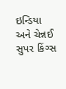ઇન્ડિયા અને ચેન્નઈ સુપર કિંગ્સ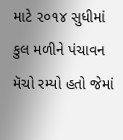માટે ૨૦૧૪ સુધીમાં કુલ મળીને પંચાવન મૅચો રમ્યો હતો જેમાં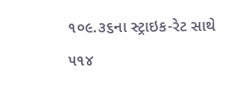૧૦૯.૩૬ના સ્ટ્રાઇક-રેટ સાથે ૫૧૪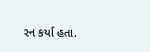રન કર્યા હતા.